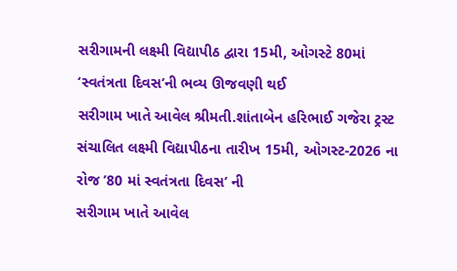સરીગામની લક્ષ્મી વિદ્યાપીઠ દ્વારા 15મી, ઓગસ્ટે 80માં ‘સ્વતંત્રતા દિવસ’ની ભવ્ય ઊજવણી થઈ
સરીગામ ખાતે આવેલ શ્રીમતી.શાંતાબેન હરિભાઈ ગજેરા ટ્રસ્ટ સંચાલિત લક્ષ્મી વિદ્યાપીઠના તારીખ 15મી, ઓગસ્ટ-2026 ના રોજ ’80 માં સ્વતંત્રતા દિવસ’ ની
સરીગામ ખાતે આવેલ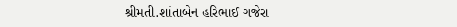શ્રીમતી.શાંતાબેન હરિભાઈ ગજેરા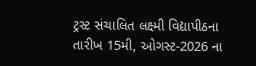ટ્રસ્ટ સંચાલિત લક્ષ્મી વિદ્યાપીઠના તારીખ 15મી, ઓગસ્ટ-2026 ના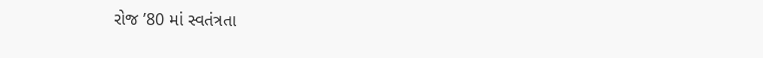રોજ ’80 માં સ્વતંત્રતા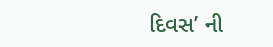દિવસ’ ની